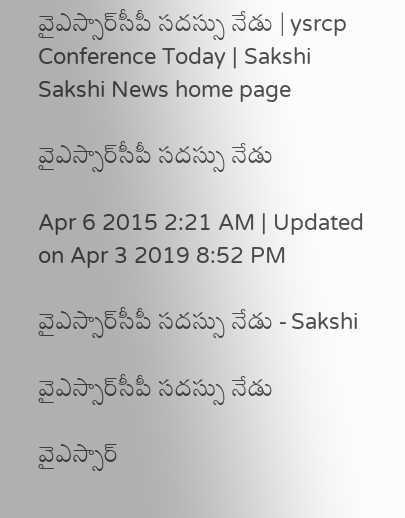వైఎస్సార్‌సీపీ సదస్సు నేడు | ysrcp Conference Today | Sakshi
Sakshi News home page

వైఎస్సార్‌సీపీ సదస్సు నేడు

Apr 6 2015 2:21 AM | Updated on Apr 3 2019 8:52 PM

వైఎస్సార్‌సీపీ సదస్సు నేడు - Sakshi

వైఎస్సార్‌సీపీ సదస్సు నేడు

వైఎస్సార్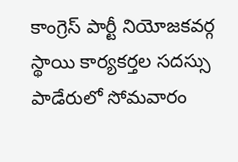కాంగ్రెస్ పార్టీ నియోజకవర్గ స్థాయి కార్యకర్తల సదస్సు పాడేరులో సోమవారం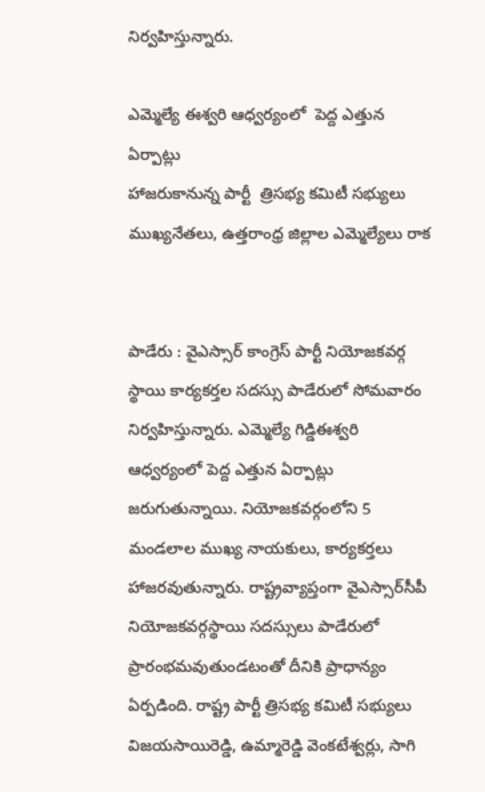నిర్వహిస్తున్నారు.

ఎమ్మెల్యే ఈశ్వరి ఆధ్వర్యంలో  పెద్ద ఎత్తున ఏర్పాట్లు
హాజరుకానున్న పార్టీ  త్రిసభ్య కమిటీ సభ్యులు
ముఖ్యనేతలు, ఉత్తరాంధ్ర జిల్లాల ఎమ్మెల్యేలు రాక


పాడేరు : వైఎస్సార్ కాంగ్రెస్ పార్టీ నియోజకవర్గ స్థాయి కార్యకర్తల సదస్సు పాడేరులో సోమవారం నిర్వహిస్తున్నారు. ఎమ్మెల్యే గిడ్డిఈశ్వరి ఆధ్వర్యంలో పెద్ద ఎత్తున ఏర్పాట్లు జరుగుతున్నాయి. నియోజకవర్గంలోని 5 మండలాల ముఖ్య నాయకులు, కార్యకర్తలు హాజరవుతున్నారు. రాష్ట్రవ్యాప్తంగా వైఎస్సార్‌సీపీ నియోజకవర్గస్థాయి సదస్సులు పాడేరులో ప్రారంభమవుతుండటంతో దీనికి ప్రాధాన్యం ఏర్పడింది. రాష్ట్ర పార్టీ త్రిసభ్య కమిటీ సభ్యులు విజయసాయిరెడ్డి, ఉమ్మారెడ్డి వెంకటేశ్వర్లు, సాగి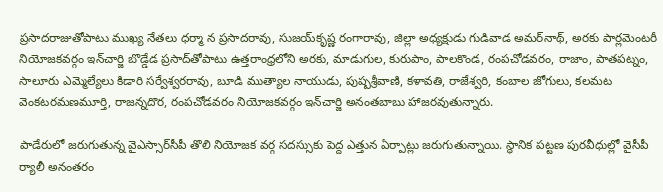ప్రసాదరాజుతోపాటు ముఖ్య నేతలు ధర్మా న ప్రసాదరావు, సుజయ్‌కృష్ణ రంగారావు, జిల్లా అధ్యక్షుడు గుడివాడ అమర్‌నాథ్, అరకు పార్లమెంటరీ నియోజకవర్గం ఇన్‌చార్జి బొడ్డేడ ప్రసాద్‌తోపాటు ఉత్తరాంధ్రలోని అరకు, మాడుగుల, కురుపాం, పాలకొండ, రంపచోడవరం, రాజాం, పాతపట్నం, సాలూరు ఎమ్మెల్యేలు కిడారి సర్వేశ్వరరావు, బూడి ముత్యాల నాయుడు, పుష్పశ్రీవాణి, కళావతి, రాజేశ్వరి, కంబాల జోగులు, కలమట వెంకటరమణమూర్తి, రాజన్నదొర, రంపచోడవరం నియోజకవర్గం ఇన్‌చార్జి అనంతబాబు హాజరవుతున్నారు.

పాడేరులో జరుగుతున్న వైఎస్సార్‌సీపీ తొలి నియోజక వర్గ సదస్సుకు పెద్ద ఎత్తున ఏర్పాట్లు జరుగుతున్నాయి. స్థానిక పట్టణ పురవీధుల్లో వైసీపీ ర్యాలీ అనంతరం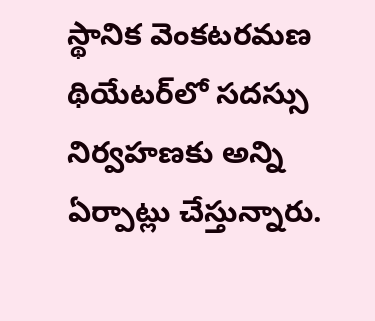స్థానిక వెంకటరమణ థియేటర్‌లో సదస్సు నిర్వహణకు అన్ని ఏర్పాట్లు చేస్తున్నారు.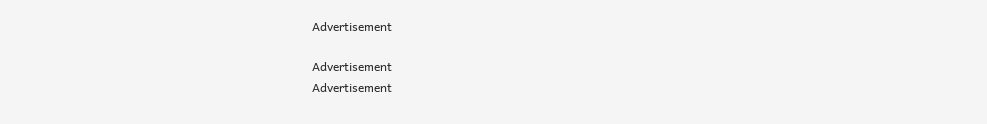Advertisement

Advertisement
Advertisement